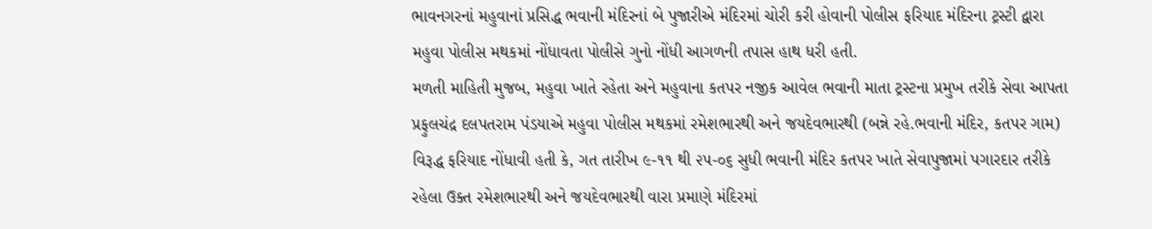ભાવનગરનાં મહુવાનાં પ્રસિદ્ધ ભવાની મંદિરનાં બે પુજારીએ મંદિરમાં ચોરી કરી હોવાની પોલીસ ફરિયાદ મંદિરના ટ્રસ્ટી દ્વારા મહુવા પોલીસ મથકમાં નોંધાવતા પોલીસે ગુનો નોંધી આગળની તપાસ હાથ ધરી હતી.
મળતી માહિતી મુજબ, મહુવા ખાતે રહેતા અને મહુવાના કતપર નજીક આવેલ ભવાની માતા ટ્રસ્ટના પ્રમુખ તરીકે સેવા આપતા પ્રફુલચંદ્ર દલપતરામ પંડયાએ મહુવા પોલીસ મથકમાં રમેશભારથી અને જયદેવભારથી (બન્ને રહે.ભવાની મંદિર, કતપર ગામ) વિરૂદ્ધ ફરિયાદ નોંધાવી હતી કે, ગત તારીખ ૯-૧૧ થી ૨૫-૦૬ સુધી ભવાની મંદિર કતપર ખાતે સેવાપુજામાં પગારદાર તરીકે રહેલા ઉક્ત રમેશભારથી અને જયદેવભારથી વારા પ્રમાણે મંદિરમાં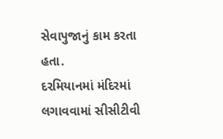સેવાપુજાનું કામ કરતા હતા.
દરમિયાનમાં મંદિરમાં લગાવવામાં સીસીટીવી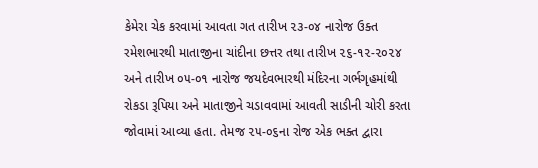કેમેરા ચેક કરવામાં આવતા ગત તારીખ ૨૩-૦૪ નારોજ ઉક્ત રમેશભારથી માતાજીના ચાંદીના છત્તર તથા તારીખ ૨૬-૧૨-૨૦૨૪ અને તારીખ ૦૫-૦૧ નારોજ જયદેવભારથી મંદિરના ગર્ભગૃહમાંથી રોકડા રૂપિયા અને માતાજીને ચડાવવામાં આવતી સાડીની ચોરી કરતા જોવામાં આવ્યા હતા. તેમજ ૨૫-૦૬ના રોજ એક ભક્ત દ્વારા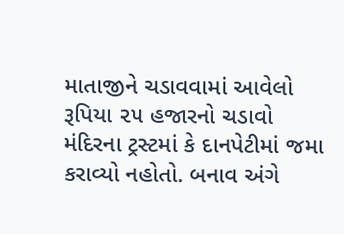માતાજીને ચડાવવામાં આવેલો રૂપિયા ૨૫ હજારનો ચડાવો મંદિરના ટ્રસ્ટમાં કે દાનપેટીમાં જમા કરાવ્યો નહોતો. બનાવ અંગે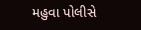મહુવા પોલીસે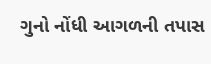ગુનો નોંધી આગળની તપાસ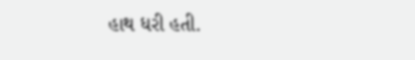હાથ ધરી હતી.